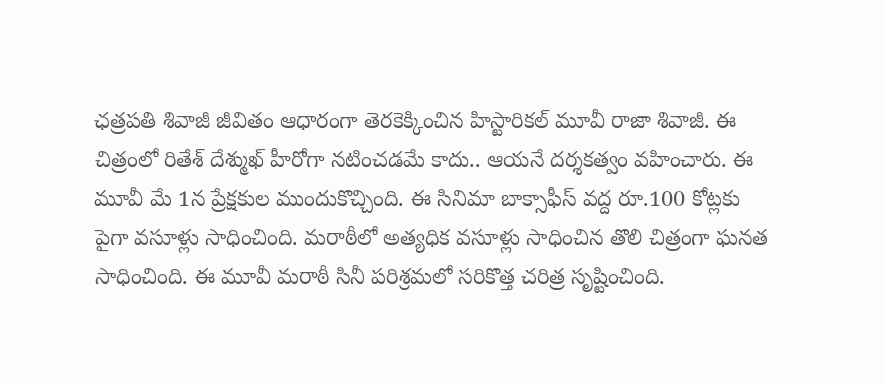ఛత్రపతి శివాజీ జీవితం ఆధారంగా తెరకెక్కించిన హిస్టారికల్ మూవీ రాజా శివాజీ. ఈ చిత్రంలో రితేశ్ దేశ్ముఖ్ హీరోగా నటించడమే కాదు.. ఆయనే దర్శకత్వం వహించారు. ఈ మూవీ మే 1న ప్రేక్షకుల ముందుకొచ్చింది. ఈ సినిమా బాక్సాఫీస్ వద్ద రూ.100 కోట్లకు పైగా వసూళ్లు సాధించింది. మరాఠీలో అత్యధిక వసూళ్లు సాధించిన తొలి చిత్రంగా ఘనత సాధించింది. ఈ మూవీ మరాఠీ సినీ పరిశ్రమలో సరికొత్త చరిత్ర సృష్టించింది.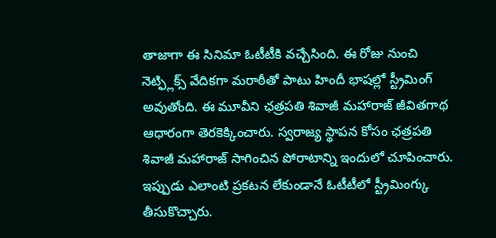తాజాగా ఈ సినిమా ఓటీటీకి వచ్చేసింది. ఈ రోజు నుంచి నెట్ఫ్లిక్స్ వేదికగా మరాఠీతో పాటు హిందీ భాషల్లో స్ట్రీమింగ్ అవుతోంది. ఈ మూవీని ఛత్రపతి శివాజీ మహారాజ్ జీవితగాథ ఆధారంగా తెరకెక్కించారు. స్వరాజ్య స్థాపన కోసం ఛత్రపతి శివాజీ మహారాజ్ సాగించిన పోరాటాన్ని ఇందులో చూపించారు. ఇప్పుడు ఎలాంటి ప్రకటన లేకుండానే ఓటీటీలో స్ట్రీమింగ్కు తీసుకొచ్చారు.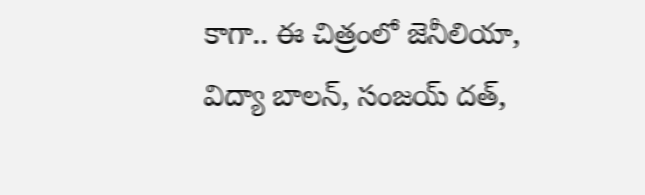కాగా.. ఈ చిత్రంలో జెనీలియా, విద్యా బాలన్, సంజయ్ దత్,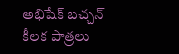అభిషేక్ బచ్చన్ కీలక పాత్రలు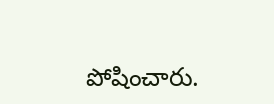పోషించారు.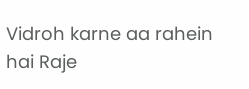Vidroh karne aa rahein hai Raje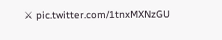⚔ pic.twitter.com/1tnxMXNzGU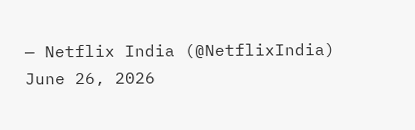— Netflix India (@NetflixIndia) June 26, 2026